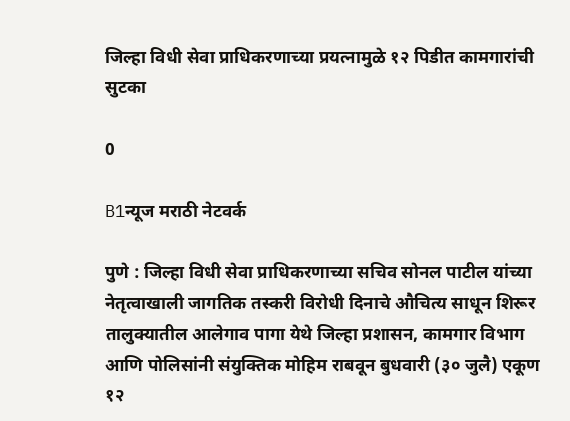जिल्हा विधी सेवा प्राधिकरणाच्या प्रयत्नामुळे १२ पिडीत कामगारांची सुटका

0

B1न्यूज मराठी नेटवर्क

पुणे : जिल्हा विधी सेवा प्राधिकरणाच्या सचिव सोनल पाटील यांच्या नेतृत्वाखाली जागतिक तस्करी विरोधी दिनाचे औचित्य साधून शिरूर तालुक्यातील आलेगाव पागा येथे जिल्हा प्रशासन, कामगार विभाग आणि पोलिसांनी संयुक्तिक मोहिम राबवून बुधवारी (३० जुलै) एकूण १२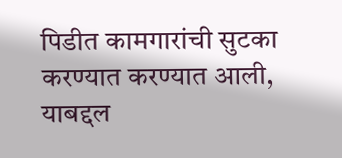पिडीत कामगारांची सुटका करण्यात करण्यात आली, याबद्दल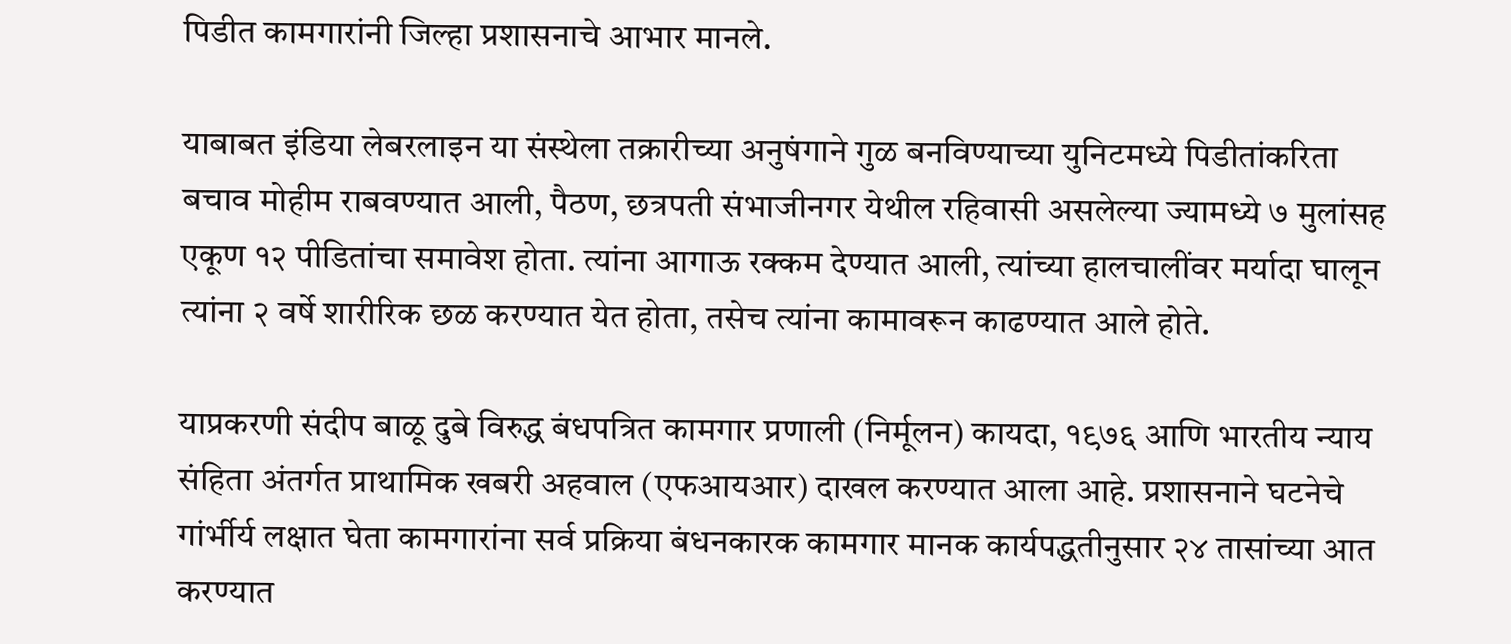पिडीत कामगारांनी जिल्हा प्रशासनाचे आभार मानले.

याबाबत इंडिया लेबरलाइन या संस्थेला तक्रारीच्या अनुषंगाने गुळ बनविण्याच्या युनिटमध्ये पिडीतांकरिता बचाव मोहीम राबवण्यात आली, पैठण, छत्रपती संभाजीनगर येथील रहिवासी असलेल्या ज्यामध्ये ७ मुलांसह एकूण १२ पीडितांचा समावेश होता. त्यांना आगाऊ रक्कम देण्यात आली, त्यांच्या हालचालींवर मर्यादा घालून त्यांना २ वर्षे शारीरिक छळ करण्यात येत होता, तसेच त्यांना कामावरून काढण्यात आले होते.

याप्रकरणी संदीप बाळू दुबे विरुद्ध बंधपत्रित कामगार प्रणाली (निर्मूलन) कायदा, १९७६ आणि भारतीय न्याय संहिता अंतर्गत प्राथामिक खबरी अहवाल (एफआयआर) दाखल करण्यात आला आहे. प्रशासनाने घटनेचे गांर्भीर्य लक्षात घेता कामगारांना सर्व प्रक्रिया बंधनकारक कामगार मानक कार्यपद्धतीनुसार २४ तासांच्या आत करण्यात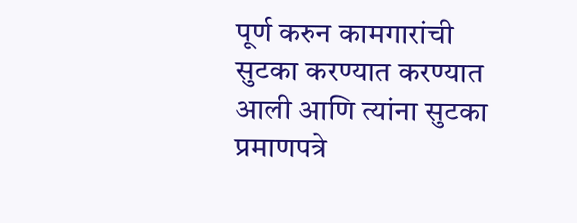पूर्ण करुन कामगारांची सुटका करण्यात करण्यात आली आणि त्यांना सुटका प्रमाणपत्रे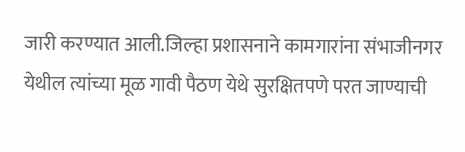जारी करण्यात आली.जिल्हा प्रशासनाने कामगारांना संभाजीनगर येथील त्यांच्या मूळ गावी पैठण येथे सुरक्षितपणे परत जाण्याची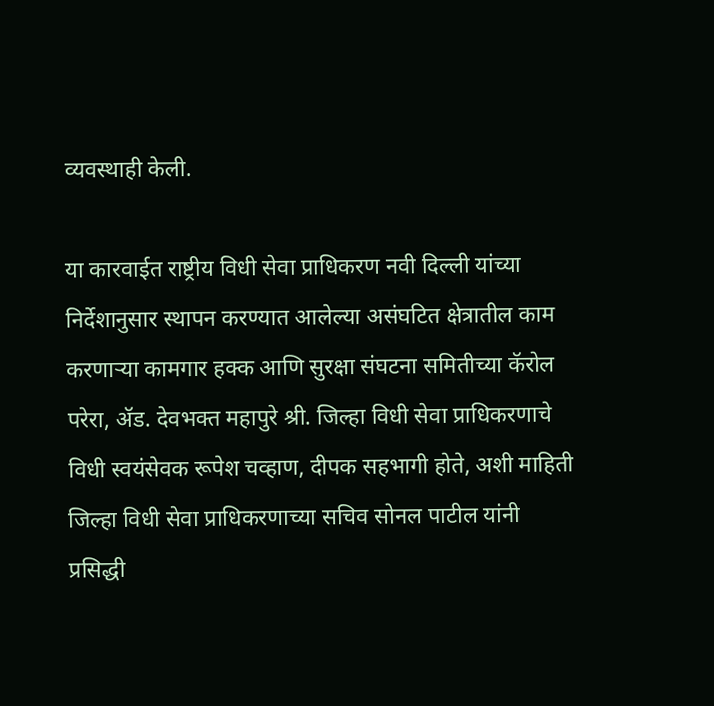व्यवस्थाही केली.

या कारवाईत राष्ट्रीय विधी सेवा प्राधिकरण नवी दिल्ली यांच्या निर्देशानुसार स्थापन करण्यात आलेल्या असंघटित क्षेत्रातील काम करणाऱ्या कामगार हक्क आणि सुरक्षा संघटना समितीच्या कॅरोल परेरा, ॲड. देवभक्त महापुरे श्री. जिल्हा विधी सेवा प्राधिकरणाचे विधी स्वयंसेवक रूपेश चव्हाण, दीपक सहभागी होते, अशी माहिती जिल्हा विधी सेवा प्राधिकरणाच्या सचिव सोनल पाटील यांनी प्रसिद्धी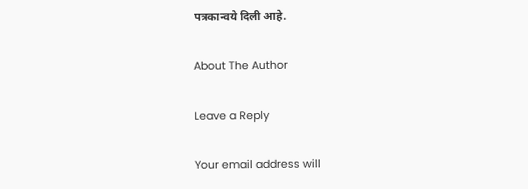पत्रकान्वये दिली आहे.

About The Author

Leave a Reply

Your email address will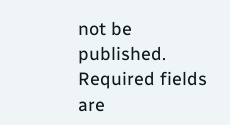not be published. Required fields are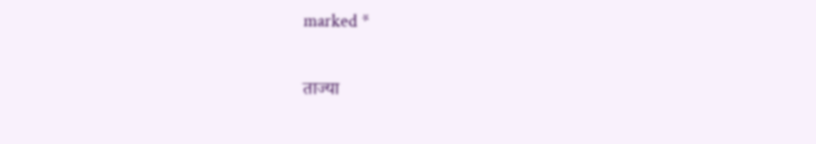marked *

ताज्या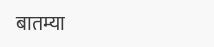बातम्या